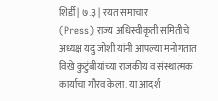शिर्डी | ७.३ | रयत समाचार
(Press) राज्य अधिस्वीकृती समितीचे अध्यक्ष यदु जोशी यांनी आपल्या मनोगतात विखे कुटुंबीयांच्या राजकीय व संस्थात्मक कार्याचा गौरव केला. या आदर्श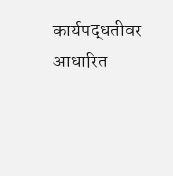कार्यपद्धतीवर आधारित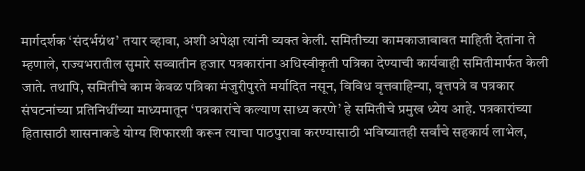मार्गदर्शक ‘संदर्भग्रंथ’ तयार व्हावा, अशी अपेक्षा त्यांनी व्यक्त केली. समितीच्या कामकाजाबाबत माहिती देतांना ते म्हणाले, राज्यभरातील सुमारे सव्वातीन हजार पत्रकारांना अधिस्वीकृती पत्रिका देण्याची कार्यवाही समितीमार्फत केली जाते. तथापि, समितीचे काम केवळ पत्रिका मंजुरीपुरते मर्यादित नसून, विविध वृत्तवाहिन्या, वृत्तपत्रे व पत्रकार संघटनांच्या प्रतिनिधींच्या माध्यमातून ‘पत्रकारांचे कल्याण साध्य करणे’ हे समितीचे प्रमुख ध्येय आहे. पत्रकारांच्या हितासाठी शासनाकडे योग्य शिफारशी करून त्याचा पाठपुरावा करण्यासाठी भविष्यातही सर्वांचे सहकार्य लाभेल,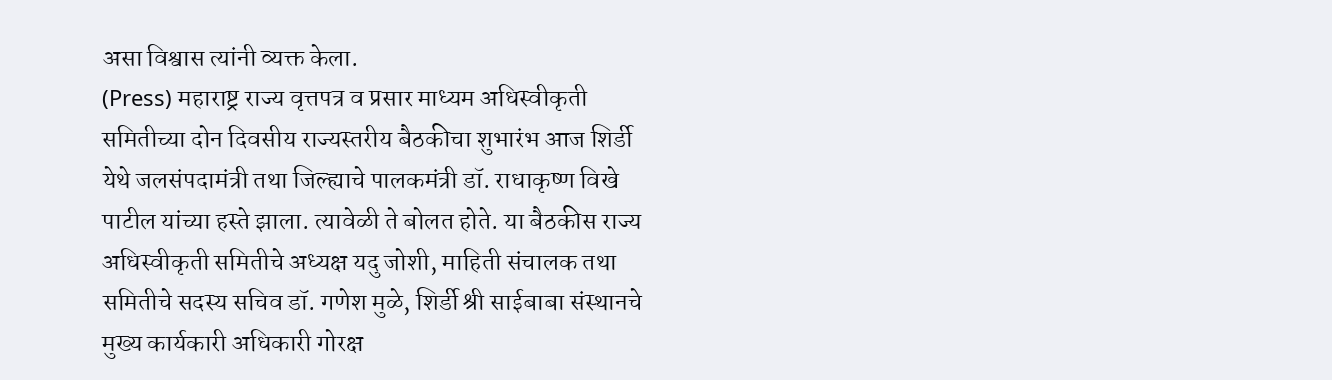असा विश्वास त्यांनी व्यक्त केला.
(Press) महाराष्ट्र राज्य वृत्तपत्र व प्रसार माध्यम अधिस्वीकृती समितीच्या दोन दिवसीय राज्यस्तरीय बैठकीचा शुभारंभ आज शिर्डी येथे जलसंपदामंत्री तथा जिल्ह्याचे पालकमंत्री डॉ. राधाकृष्ण विखे पाटील यांच्या हस्ते झाला. त्यावेळी ते बोलत होते. या बैठकीस राज्य अधिस्वीकृती समितीचे अध्यक्ष यदु जोशी, माहिती संचालक तथा समितीचे सदस्य सचिव डॉ. गणेश मुळे, शिर्डी श्री साईबाबा संस्थानचे मुख्य कार्यकारी अधिकारी गोरक्ष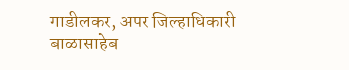गाडीलकर, अपर जिल्हाधिकारी बाळासाहेब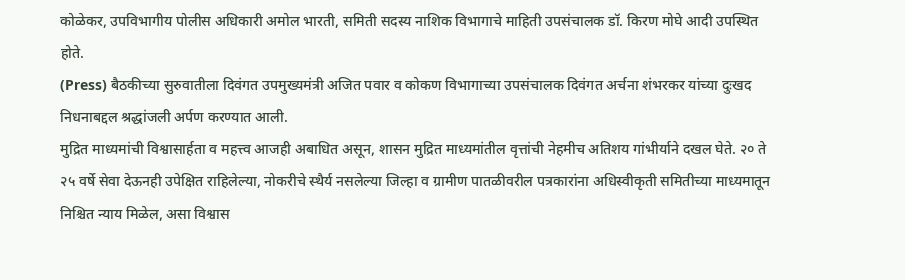कोळेकर, उपविभागीय पोलीस अधिकारी अमोल भारती, समिती सदस्य नाशिक विभागाचे माहिती उपसंचालक डॉ. किरण मोघे आदी उपस्थित होते.
(Press) बैठकीच्या सुरुवातीला दिवंगत उपमुख्यमंत्री अजित पवार व कोकण विभागाच्या उपसंचालक दिवंगत अर्चना शंभरकर यांच्या दुःखद निधनाबद्दल श्रद्धांजली अर्पण करण्यात आली.
मुद्रित माध्यमांची विश्वासार्हता व महत्त्व आजही अबाधित असून, शासन मुद्रित माध्यमांतील वृत्तांची नेहमीच अतिशय गांभीर्याने दखल घेते. २० ते २५ वर्षे सेवा देऊनही उपेक्षित राहिलेल्या, नोकरीचे स्थैर्य नसलेल्या जिल्हा व ग्रामीण पातळीवरील पत्रकारांना अधिस्वीकृती समितीच्या माध्यमातून निश्चित न्याय मिळेल, असा विश्वास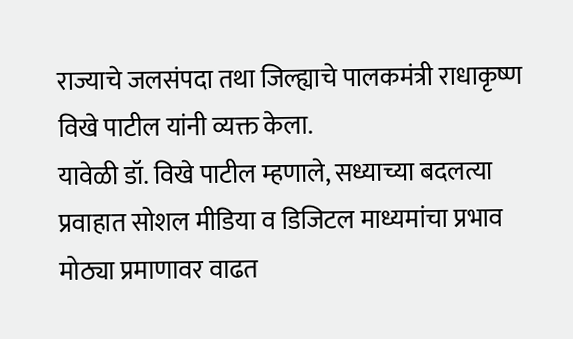राज्याचे जलसंपदा तथा जिल्ह्याचे पालकमंत्री राधाकृष्ण विखे पाटील यांनी व्यक्त केला.
यावेळी डॉ. विखे पाटील म्हणाले, सध्याच्या बदलत्या प्रवाहात सोशल मीडिया व डिजिटल माध्यमांचा प्रभाव मोठ्या प्रमाणावर वाढत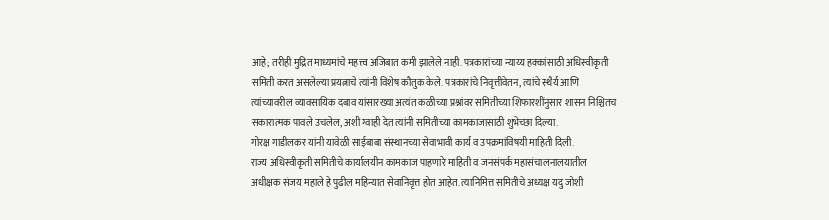आहे; तरीही मुद्रित माध्यमांचे महत्त्व अजिबात कमी झालेले नाही. पत्रकारांच्या न्याय्य हक्कांसाठी अधिस्वीकृती समिती करत असलेल्या प्रयत्नाचे त्यांनी विशेष कौतुक केले. पत्रकारांचे निवृत्तीवेतन, त्यांचे स्थैर्य आणि त्यांच्यावरील व्यावसायिक दबाव यांसारख्या अत्यंत कळीच्या प्रश्नांवर समितीच्या शिफारशींनुसार शासन निश्चितच सकारात्मक पावले उचलेल, अशी ग्वाही देत त्यांनी समितीच्या कामकाजासाठी शुभेच्छा दिल्या.
गोरक्ष गाडीलकर यांनी यावेळी साईबाबा संस्थानच्या सेवाभावी कार्य व उपक्रमांविषयी माहिती दिली.
राज्य अधिस्वीकृती समितीचे कार्यालयीन कामकाज पाहणारे माहिती व जनसंपर्क महासंचालनालयातील अधीक्षक संजय महाले हे पुढील महिन्यात सेवानिवृत्त होत आहेत. त्यानिमित्त समितीचे अध्यक्ष यदु जोशी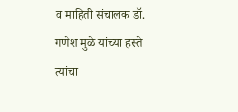व माहिती संचालक डॉ. गणेश मुळे यांच्या हस्ते त्यांचा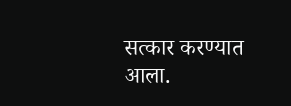सत्कार करण्यात आला.